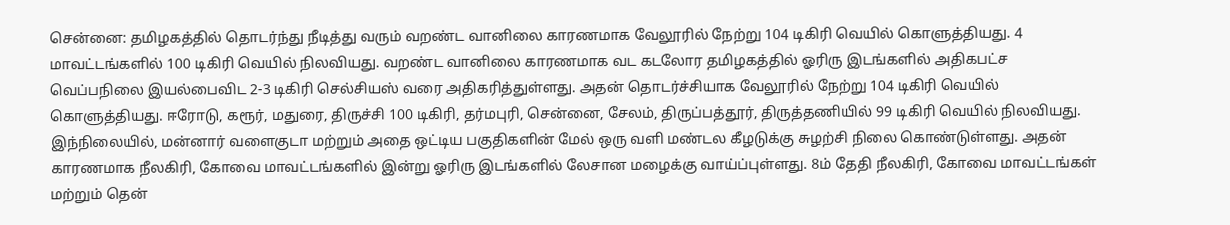சென்னை: தமிழகத்தில் தொடர்ந்து நீடித்து வரும் வறண்ட வானிலை காரணமாக வேலூரில் நேற்று 104 டிகிரி வெயில் கொளுத்தியது. 4 மாவட்டங்களில் 100 டிகிரி வெயில் நிலவியது. வறண்ட வானிலை காரணமாக வட கடலோர தமிழகத்தில் ஓரிரு இடங்களில் அதிகபட்ச வெப்பநிலை இயல்பைவிட 2-3 டிகிரி செல்சியஸ் வரை அதிகரித்துள்ளது. அதன் தொடர்ச்சியாக வேலூரில் நேற்று 104 டிகிரி வெயில் கொளுத்தியது. ஈரோடு, கரூர், மதுரை, திருச்சி 100 டிகிரி, தர்மபுரி, சென்னை, சேலம், திருப்பத்தூர், திருத்தணியில் 99 டிகிரி வெயில் நிலவியது.
இந்நிலையில், மன்னார் வளைகுடா மற்றும் அதை ஒட்டிய பகுதிகளின் மேல் ஒரு வளி மண்டல கீழடுக்கு சுழற்சி நிலை கொண்டுள்ளது. அதன் காரணமாக நீலகிரி, கோவை மாவட்டங்களில் இன்று ஓரிரு இடங்களில் லேசான மழைக்கு வாய்ப்புள்ளது. 8ம் தேதி நீலகிரி, கோவை மாவட்டங்கள் மற்றும் தென்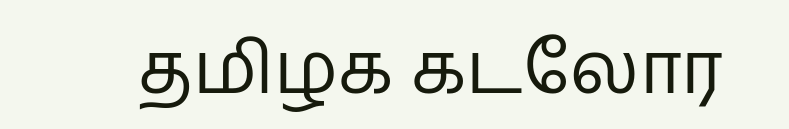தமிழக கடலோர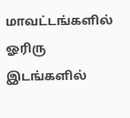மாவட்டங்களில் ஓரிரு இடங்களில்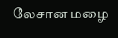லேசான மழை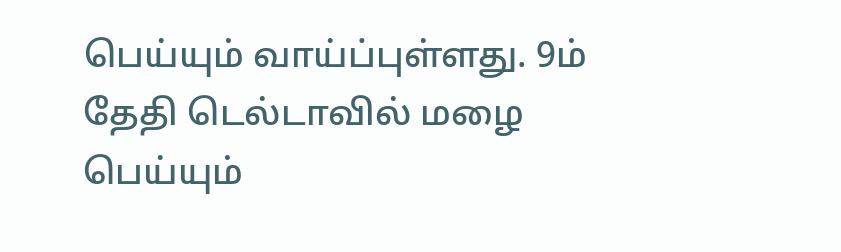பெய்யும் வாய்ப்புள்ளது. 9ம் தேதி டெல்டாவில் மழை பெய்யும்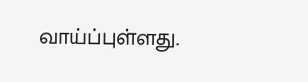வாய்ப்புள்ளது.